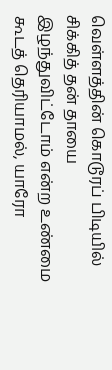வெள்ளத்தின் கொடூரப் பிடியில் சிக்கித் தன் தாயை இழந்துவிட்டோம் என்ற உண்மை கூடத் தெரியாமல், யாரோ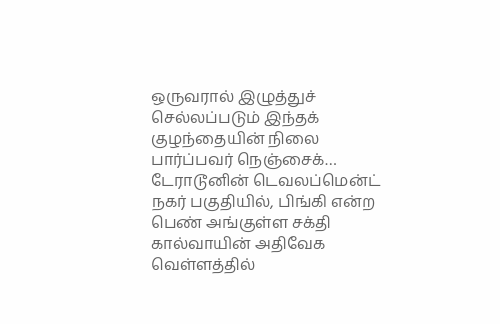ஒருவரால் இழுத்துச் செல்லப்படும் இந்தக் குழந்தையின் நிலை பார்ப்பவர் நெஞ்சைக்…
டேராடூனின் டெவலப்மென்ட் நகர் பகுதியில், பிங்கி என்ற பெண் அங்குள்ள சக்தி கால்வாயின் அதிவேக வெள்ளத்தில்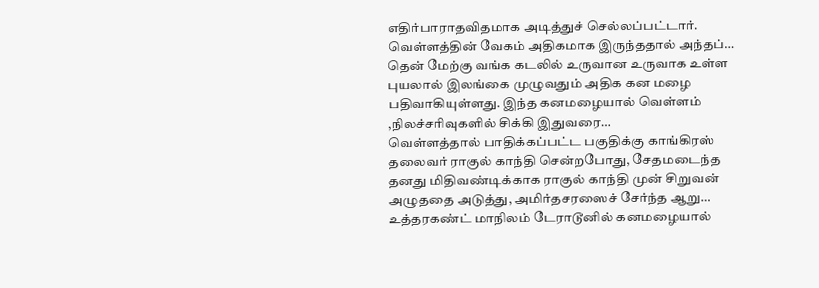எதிர்பாராதவிதமாக அடித்துச் செல்லப்பட்டார். வெள்ளத்தின் வேகம் அதிகமாக இருந்ததால் அந்தப்…
தென் மேற்கு வங்க கடலில் உருவான உருவாக உள்ள புயலால் இலங்கை முழுவதும் அதிக கன மழை பதிவாகியுள்ளது. இந்த கனமழையால் வெள்ளம் ,நிலச்சரிவுகளில் சிக்கி இதுவரை…
வெள்ளத்தால் பாதிக்கப்பட்ட பகுதிக்கு காங்கிரஸ் தலைவர் ராகுல் காந்தி சென்றபோது, சேதமடைந்த தனது மிதிவண்டிக்காக ராகுல் காந்தி முன் சிறுவன் அழுததை அடுத்து, அமிர்தசரஸைச் சேர்ந்த ஆறு…
உத்தரகண்ட் மாநிலம் டேராடூனில் கனமழையால்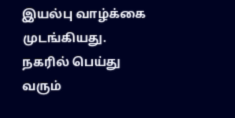இயல்பு வாழ்க்கை முடங்கியது. நகரில் பெய்து வரும்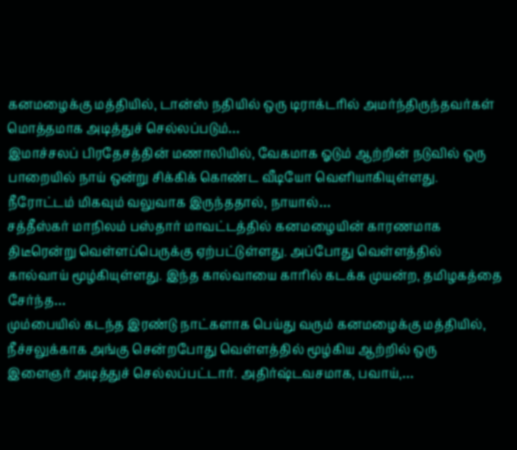கனமழைக்கு மத்தியில், டான்ஸ் நதியில் ஒரு டிராக்டரில் அமர்ந்திருந்தவர்கள் மொத்தமாக அடித்துச் செல்லப்படும்…
இமாச்சலப் பிரதேசத்தின் மணாலியில், வேகமாக ஓடும் ஆற்றின் நடுவில் ஒரு பாறையில் நாய் ஒன்று சிக்கிக் கொண்ட வீடியோ வெளியாகியுள்ளது. நீரோட்டம் மிகவும் வலுவாக இருந்ததால், நாயால்…
சத்தீஸ்கர் மாநிலம் பஸ்தார் மாவட்டத்தில் கனமழையின் காரணமாக திடீரென்று வெள்ளப்பெருக்கு ஏற்பட்டுள்ளது. அப்போது வெள்ளத்தில் கால்வாய் மூழ்கியுள்ளது. இந்த கால்வாயை காரில் கடக்க முயன்ற, தமிழகத்தை சேர்ந்த…
மும்பையில் கடந்த இரண்டு நாட்களாக பெய்து வரும் கனமழைக்கு மத்தியில், நீச்சலுக்காக அங்கு சென்றபோது வெள்ளத்தில் மூழ்கிய ஆற்றில் ஒரு இளைஞர் அடித்துச் செல்லப்பட்டார். அதிர்ஷ்டவசமாக, பவாய்,…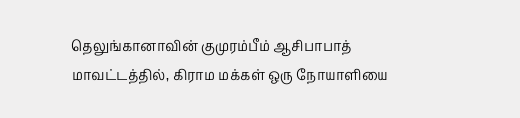தெலுங்கானாவின் குமுரம்பீம் ஆசிபாபாத் மாவட்டத்தில், கிராம மக்கள் ஒரு நோயாளியை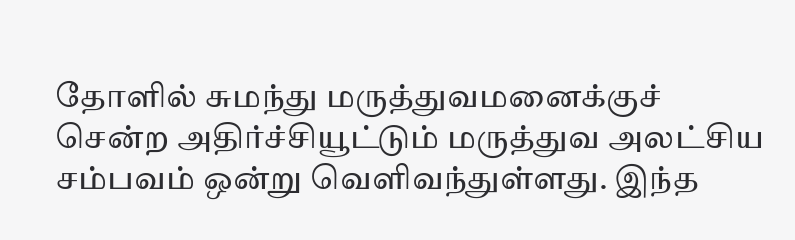தோளில் சுமந்து மருத்துவமனைக்குச் சென்ற அதிர்ச்சியூட்டும் மருத்துவ அலட்சிய சம்பவம் ஒன்று வெளிவந்துள்ளது. இந்த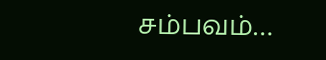சம்பவம்…